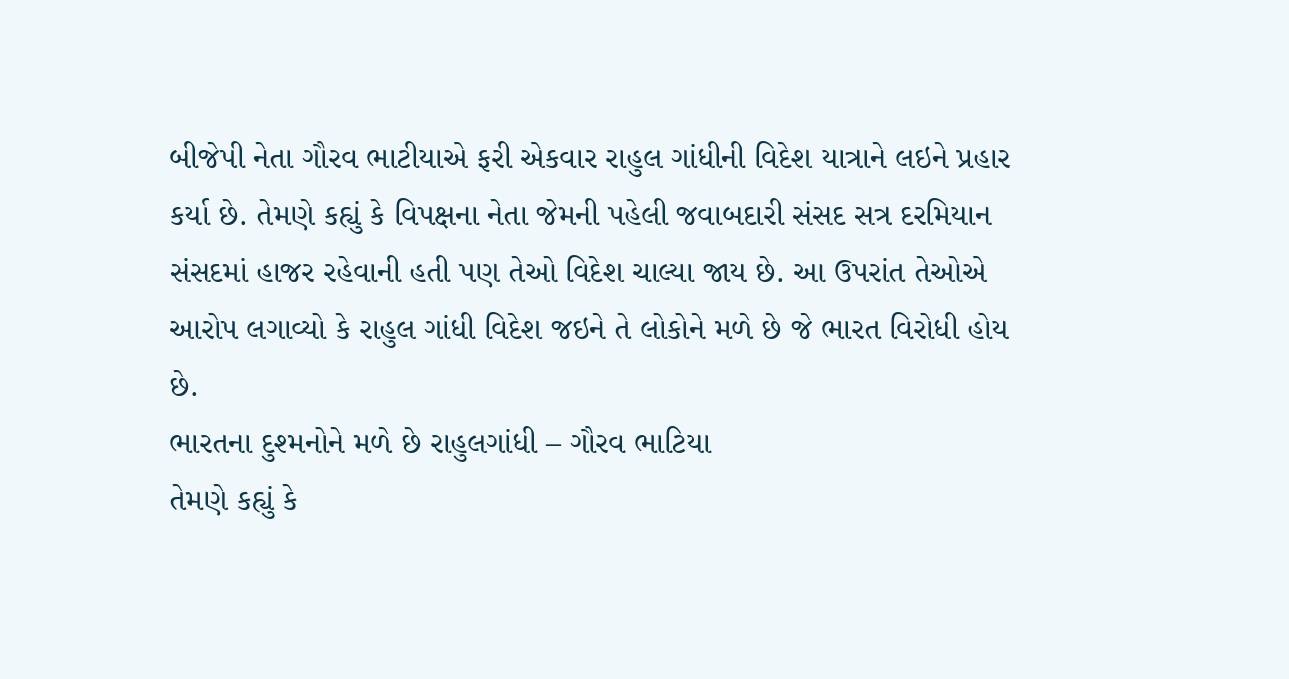બીજેપી નેતા ગૌરવ ભાટીયાએ ફરી એકવાર રાહુલ ગાંધીની વિદેશ યાત્રાને લઇને પ્રહાર કર્યા છે. તેમણે કહ્યું કે વિપક્ષના નેતા જેમની પહેલી જવાબદારી સંસદ સત્ર દરમિયાન સંસદમાં હાજર રહેવાની હતી પણ તેઓ વિદેશ ચાલ્યા જાય છે. આ ઉપરાંત તેઓએ આરોપ લગાવ્યો કે રાહુલ ગાંધી વિદેશ જઇને તે લોકોને મળે છે જે ભારત વિરોધી હોય છે.
ભારતના દુશ્મનોને મળે છે રાહુલગાંધી – ગૌરવ ભાટિયા
તેમણે કહ્યું કે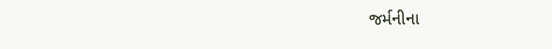જર્મનીના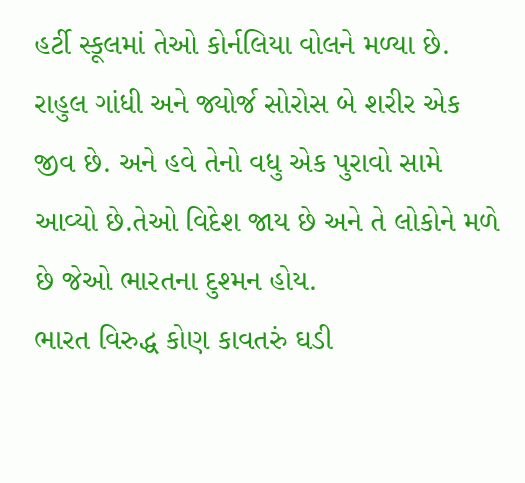હર્ટી સ્કૂલમાં તેઓ કોર્નલિયા વોલને મળ્યા છે. રાહુલ ગાંધી અને જ્યોર્જ સોરોસ બે શરીર એક જીવ છે. અને હવે તેનો વધુ એક પુરાવો સામે આવ્યો છે.તેઓ વિદેશ જાય છે અને તે લોકોને મળે છે જેઓ ભારતના દુશ્મન હોય.
ભારત વિરુદ્ધ કોણ કાવતરું ઘડી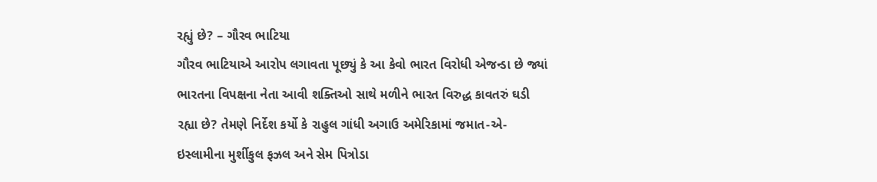રહ્યું છે? – ગૌરવ ભાટિયા
ગૌરવ ભાટિયાએ આરોપ લગાવતા પૂછ્યું કે આ કેવો ભારત વિરોધી એજન્ડા છે જ્યાં ભારતના વિપક્ષના નેતા આવી શક્તિઓ સાથે મળીને ભારત વિરુદ્ધ કાવતરું ઘડી રહ્યા છે? તેમણે નિર્દેશ કર્યો કે રાહુલ ગાંધી અગાઉ અમેરિકામાં જમાત-એ-ઇસ્લામીના મુર્શીકુલ ફઝલ અને સેમ પિત્રોડા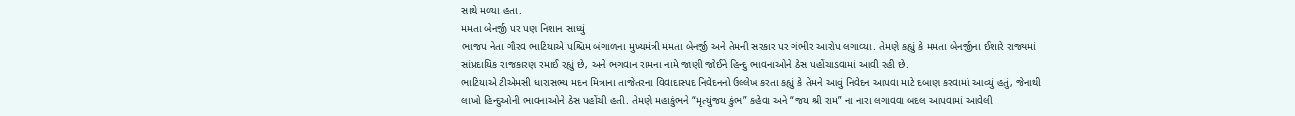સાથે મળ્યા હતા.
મમતા બેનર્જી પર પણ નિશાન સાધ્યું
ભાજપ નેતા ગૌરવ ભાટિયાએ પશ્ચિમ બંગાળના મુખ્યમંત્રી મમતા બેનર્જી અને તેમની સરકાર પર ગંભીર આરોપ લગાવ્યા. તેમણે કહ્યું કે મમતા બેનર્જીના ઈશારે રાજ્યમાં સાંપ્રદાયિક રાજકારણ રમાઈ રહ્યું છે, અને ભગવાન રામના નામે જાણી જોઈને હિન્દુ ભાવનાઓને ઠેસ પહોંચાડવામાં આવી રહી છે.
ભાટિયાએ ટીએમસી ધારાસભ્ય મદન મિત્રાના તાજેતરના વિવાદાસ્પદ નિવેદનનો ઉલ્લેખ કરતા કહ્યું કે તેમને આવું નિવેદન આપવા માટે દબાણ કરવામાં આવ્યું હતું, જેનાથી લાખો હિન્દુઓની ભાવનાઓને ઠેસ પહોંચી હતી. તેમણે મહાકુંભને “મૃત્યુંજય કુંભ” કહેવા અને “જય શ્રી રામ” ના નારા લગાવવા બદલ આપવામાં આવેલી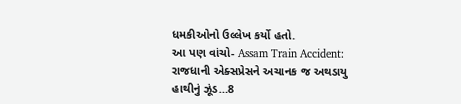ધમકીઓનો ઉલ્લેખ કર્યો હતો.
આ પણ વાંચો- Assam Train Accident: રાજધાની એક્સપ્રેસને અચાનક જ અથડાયુ હાથીનું ઝૂંડ…8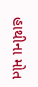હાથીના મોત